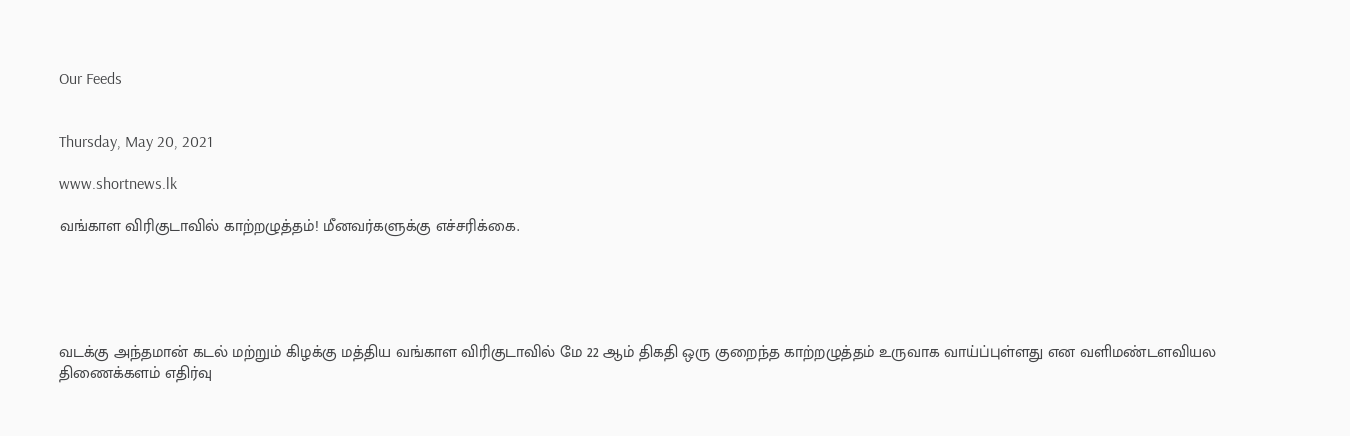Our Feeds


Thursday, May 20, 2021

www.shortnews.lk

வங்காள விரிகுடாவில் காற்றழுத்தம்! மீனவர்களுக்கு எச்சரிக்கை.





வடக்கு அந்தமான் கடல் மற்றும் கிழக்கு மத்திய வங்காள விரிகுடாவில் மே 22 ஆம் திகதி ஒரு குறைந்த காற்றழுத்தம் உருவாக வாய்ப்புள்ளது என வளிமண்டளவியல திணைக்களம் எதிர்வு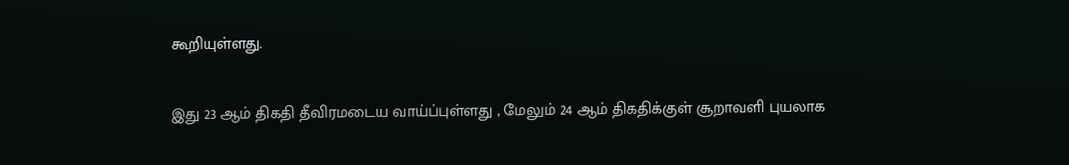கூறியுள்ளது.


இது 23 ஆம் திகதி தீவிரமடைய வாய்ப்புள்ளது , மேலும் 24 ஆம் திகதிக்குள் சூறாவளி புயலாக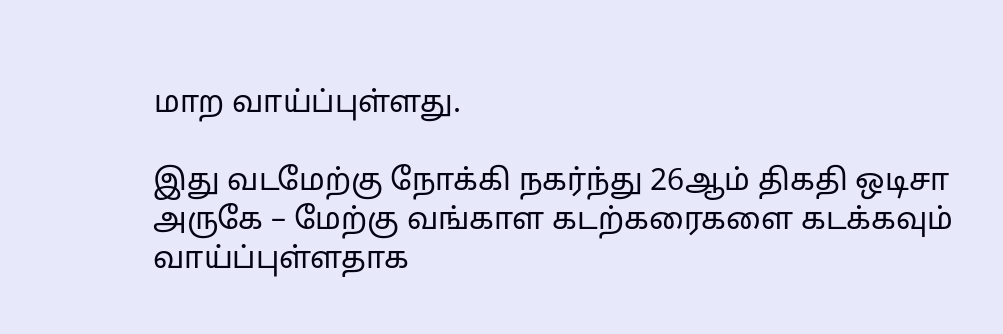மாற வாய்ப்புள்ளது.

இது வடமேற்கு நோக்கி நகர்ந்து 26ஆம் திகதி ஒடிசா அருகே – மேற்கு வங்காள கடற்கரைகளை கடக்கவும் வாய்ப்புள்ளதாக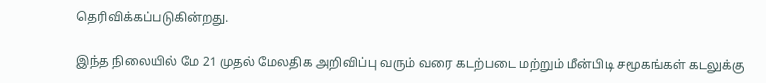தெரிவிக்கப்படுகின்றது.

இந்த நிலையில் மே 21 முதல் மேலதிக அறிவிப்பு வரும் வரை கடற்படை மற்றும் மீன்பிடி சமூகங்கள் கடலுக்கு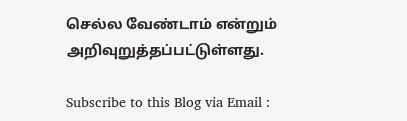செல்ல வேண்டாம் என்றும் அறிவுறுத்தப்பட்டுள்ளது.

Subscribe to this Blog via Email :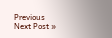Previous
Next Post »